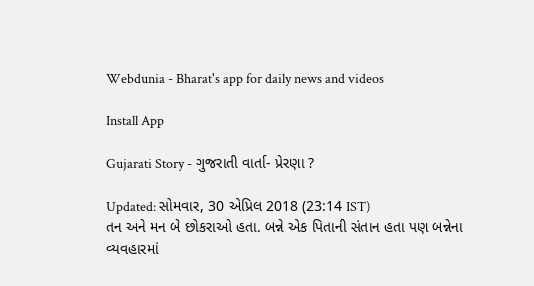Webdunia - Bharat's app for daily news and videos

Install App

Gujarati Story - ગુજરાતી વાર્તા- પ્રેરણા ?

Updated: સોમવાર, 30 એપ્રિલ 2018 (23:14 IST)
તન અને મન બે છોકરાઓ હતા. બન્ને એક પિતાની સંતાન હતા પણ બન્નેના વ્યવહારમાં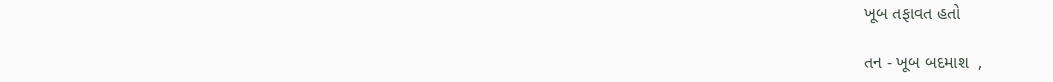ખૂબ તફાવત હતો

તન - ખૂબ બદમાશ  ,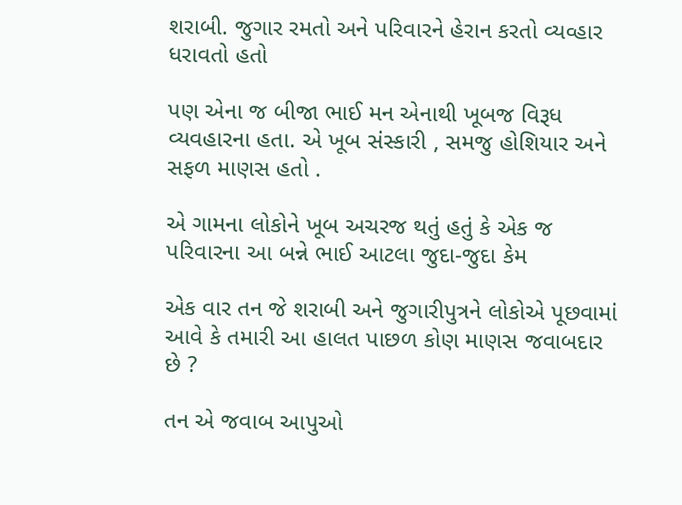શરાબી. જુગાર રમતો અને પરિવારને હેરાન કરતો વ્યવ્હાર ધરાવતો હતો

પણ એના જ બીજા ભાઈ મન એનાથી ખૂબજ વિરૂધ વ્યવહારના હતા. એ ખૂબ સંસ્કારી , સમજુ હોશિયાર અને સફળ માણસ હતો .

એ ગામના લોકોને ખૂબ અચરજ થતું હતું કે એક જ પરિવારના આ બન્ને ભાઈ આટલા જુદા-જુદા કેમ

એક વાર તન જે શરાબી અને જુગારીપુત્રને લોકોએ પૂછવામાં આવે કે તમારી આ હાલત પાછળ કોણ માણસ જવાબદાર છે ?

તન એ જવાબ આપુઓ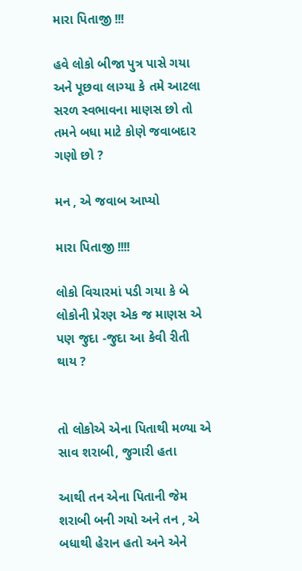મારા પિતાજી !!!

હવે લોકો બીજા પુત્ર પાસે ગયા અને પૂછવા લાગ્યા કે તમે આટલા સરળ સ્વભાવના માણસ છો તો તમને બધા માટે કોણે જવાબદાર ગણો છો ?

મન , એ જવાબ આપ્યો

મારા પિતાજી !!!!

લોકો વિચારમાં પડી ગયા કે બે લોકોની પ્રેરણ એક જ માણસ એ પણ જુદા -જુદા આ કેવી રીતી થાય ?


તો લોકોએ એના પિતાથી મળ્યા એ સાવ શરાબી, જુગારી હતા

આથી તન એના પિતાની જેમ શરાબી બની ગયો અને તન , એ બધાથી હેરાન હતો અને એને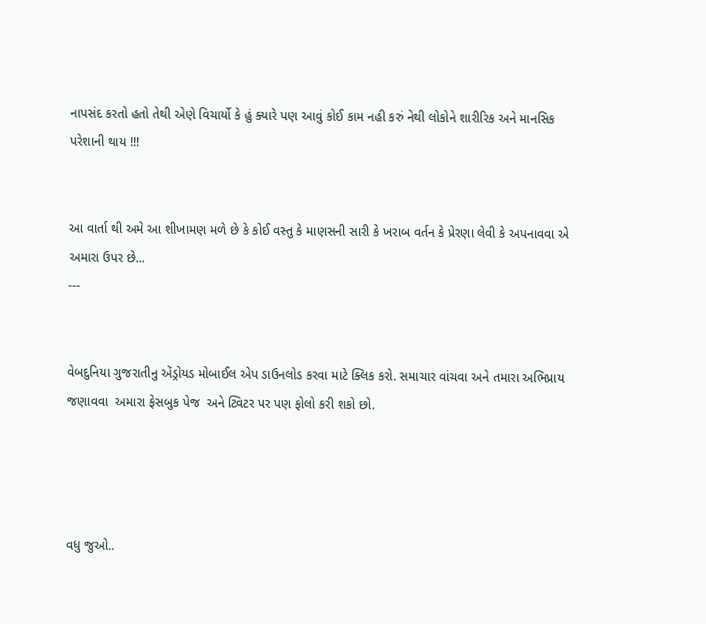નાપસંદ કરતો હતો તેથી એણે વિચાર્યો કે હું ક્યારે પણ આવું કોઈ કામ નહી કરું નેથી લોકોને શારીરિક અને માનસિક પરેશાની થાય !!!


આ વાર્તા થી અમે આ શીખામણ મળે છે કે કોઈ વસ્તુ કે માણસની સારી કે ખરાબ વર્તન કે પ્રેરણા લેવી કે અપનાવવા એ અમારા ઉપર છે...
---


વેબદુનિયા ગુજરાતીનુ એંડ્રોયડ મોબાઈલ એપ ડાઉનલોડ કરવા માટે ક્લિક કરો. સમાચાર વાંચવા અને તમારા અભિપ્રાય જણાવવા  અમારા ફેસબુક પેજ  અને ટ્વિટર પર પણ ફોલો કરી શકો છો.




વધુ જુઓ..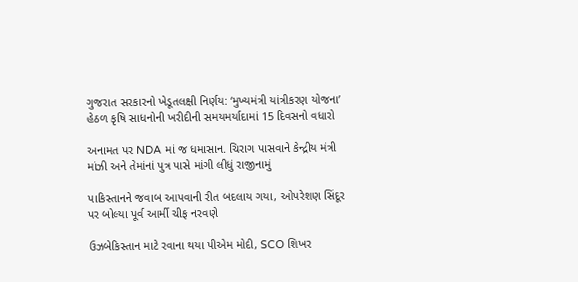ગુજરાત સરકારનો ખેડૂતલક્ષી નિર્ણય: ‘મુખ્યમંત્રી યાંત્રીકરણ યોજના’ હેઠળ કૃષિ સાધનોની ખરીદીની સમયમર્યાદામાં 15 દિવસનો વધારો

અનામત પર NDA માં જ ધમાસાન. ચિરાગ પાસવાને કેન્દ્રીય મંત્રી માંઝી અને તેમાંનાં પુત્ર પાસે માંગી લીધું રાજીનામું

પાકિસ્તાનને જવાબ આપવાની રીત બદલાય ગયા, ઓપરેશણ સિંદૂર પર બોલ્યા પૂર્વ આર્મી ચીફ નરવણે

ઉઝબેકિસ્તાન માટે રવાના થયા પીએમ મોદી, SCO શિખર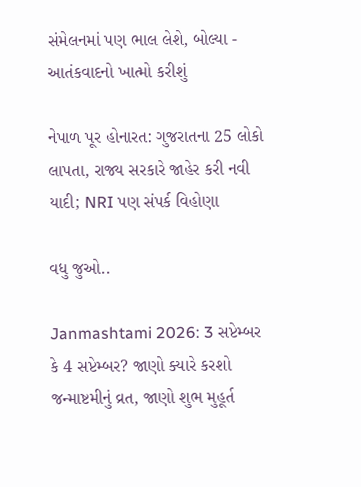સંમેલનમાં પણ ભાલ લેશે, બોલ્યા - આતંકવાદનો ખાત્મો કરીશું

નેપાળ પૂર હોનારત: ગુજરાતના 25 લોકો લાપતા, રાજ્ય સરકારે જાહેર કરી નવી યાદી; NRI પણ સંપર્ક વિહોણા

વધુ જુઓ..

Janmashtami 2026: 3 સપ્ટેમ્બર કે 4 સપ્ટેમ્બર? જાણો ક્યારે કરશો જન્માષ્ટમીનું વ્રત, જાણો શુભ મુહૂર્ત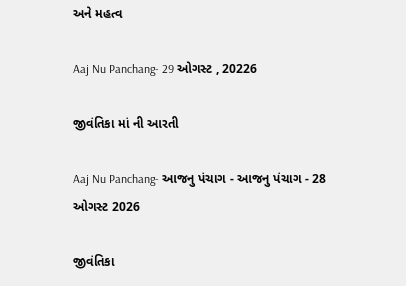અને મહત્વ

Aaj Nu Panchang- 29 ઓગસ્ટ , 20226

જીવંતિકા માં ની આરતી

Aaj Nu Panchang- આજનુ પંચાગ - આજનુ પંચાગ - 28 ઓગસ્ટ 2026

જીવંતિકા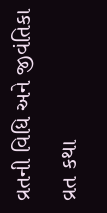વ્રતની વિધિ અને જીવંતિકા વ્રત કથા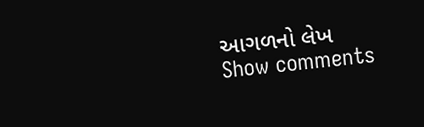આગળનો લેખ
Show comments